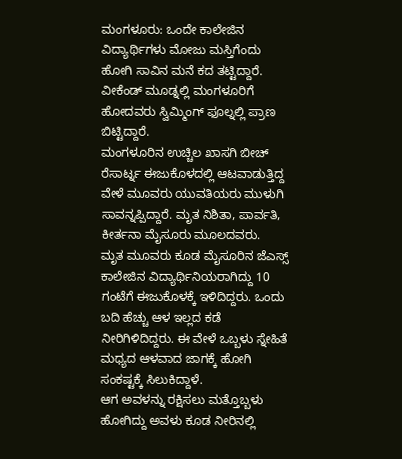ಮಂಗಳೂರು: ಒಂದೇ ಕಾಲೇಜಿನ ವಿದ್ಯಾರ್ಥಿಗಳು ಮೋಜು ಮಸ್ತಿಗೆಂದು ಹೋಗಿ ಸಾವಿನ ಮನೆ ಕದ ತಟ್ಟಿದ್ದಾರೆ. ವೀಕೆಂಡ್ ಮೂಡ್ನಲ್ಲಿ ಮಂಗಳೂರಿಗೆ ಹೋದವರು ಸ್ವಿಮ್ಮಿಂಗ್ ಫೂಲ್ನಲ್ಲಿ ಪ್ರಾಣ ಬಿಟ್ಟಿದ್ದಾರೆ.
ಮಂಗಳೂರಿನ ಉಚ್ಚಿಲ ಖಾಸಗಿ ಬೀಚ್ ರೆಸಾರ್ಟ್ನ ಈಜುಕೊಳದಲ್ಲಿ ಆಟವಾಡುತ್ತಿದ್ದ ವೇಳೆ ಮೂವರು ಯುವತಿಯರು ಮುಳುಗಿ ಸಾವನ್ನಪ್ಪಿದ್ದಾರೆ. ಮೃತ ನಿಶಿತಾ, ಪಾರ್ವತಿ, ಕೀರ್ತನಾ ಮೈಸೂರು ಮೂಲದವರು.
ಮೃತ ಮೂವರು ಕೂಡ ಮೈಸೂರಿನ ಜೆಎಸ್ಸ್ ಕಾಲೇಜಿನ ವಿದ್ಯಾರ್ಥಿನಿಯರಾಗಿದ್ದು 10 ಗಂಟೆಗೆ ಈಜುಕೊಳಕ್ಕೆ ಇಳಿದಿದ್ದರು. ಒಂದು ಬದಿ ಹೆಚ್ಚು ಆಳ ಇಲ್ಲದ ಕಡೆ ನೀರಿಗಿಳಿದಿದ್ದರು. ಈ ವೇಳೆ ಒಬ್ಬಳು ಸ್ನೇಹಿತೆ ಮಧ್ಯದ ಆಳವಾದ ಜಾಗಕ್ಕೆ ಹೋಗಿ ಸಂಕಷ್ಟಕ್ಕೆ ಸಿಲುಕಿದ್ದಾಳೆ.
ಆಗ ಅವಳನ್ನು ರಕ್ಷಿಸಲು ಮತ್ತೊಬ್ಬಳು ಹೋಗಿದ್ದು ಅವಳು ಕೂಡ ನೀರಿನಲ್ಲಿ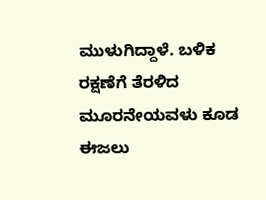ಮುಳುಗಿದ್ದಾಳೆ. ಬಳಿಕ ರಕ್ಷಣೆಗೆ ತೆರಳಿದ ಮೂರನೇಯವಳು ಕೂಡ ಈಜಲು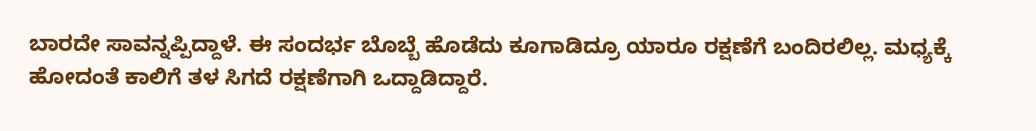ಬಾರದೇ ಸಾವನ್ನಪ್ಪಿದ್ದಾಳೆ. ಈ ಸಂದರ್ಭ ಬೊಬ್ಬೆ ಹೊಡೆದು ಕೂಗಾಡಿದ್ರೂ ಯಾರೂ ರಕ್ಷಣೆಗೆ ಬಂದಿರಲಿಲ್ಲ. ಮಧ್ಯಕ್ಕೆ ಹೋದಂತೆ ಕಾಲಿಗೆ ತಳ ಸಿಗದೆ ರಕ್ಷಣೆಗಾಗಿ ಒದ್ದಾಡಿದ್ದಾರೆ.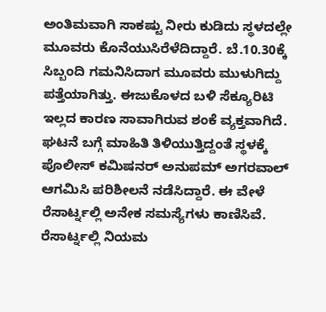ಅಂತಿಮವಾಗಿ ಸಾಕಷ್ಟು ನೀರು ಕುಡಿದು ಸ್ಥಳದಲ್ಲೇ ಮೂವರು ಕೊನೆಯುಸಿರೆಳೆದಿದ್ದಾರೆ. ಬೆ.10.30ಕ್ಕೆ ಸಿಬ್ಬಂದಿ ಗಮನಿಸಿದಾಗ ಮೂವರು ಮುಳುಗಿದ್ದು ಪತ್ತೆಯಾಗಿತ್ತು. ಈಜುಕೊಳದ ಬಳಿ ಸೆಕ್ಯೂರಿಟಿ ಇಲ್ಲದ ಕಾರಣ ಸಾವಾಗಿರುವ ಶಂಕೆ ವ್ಯಕ್ತವಾಗಿದೆ.
ಘಟನೆ ಬಗ್ಗೆ ಮಾಹಿತಿ ತಿಳಿಯುತ್ತಿದ್ದಂತೆ ಸ್ಥಳಕ್ಕೆ ಪೊಲೀಸ್ ಕಮಿಷನರ್ ಅನುಪಮ್ ಅಗರವಾಲ್ ಆಗಮಿಸಿ ಪರಿಶೀಲನೆ ನಡೆಸಿದ್ದಾರೆ. ಈ ವೇಳೆ ರೆಸಾರ್ಟ್ನಲ್ಲಿ ಅನೇಕ ಸಮಸ್ಯೆಗಳು ಕಾಣಿಸಿವೆ. ರೆಸಾರ್ಟ್ನಲ್ಲಿ ನಿಯಮ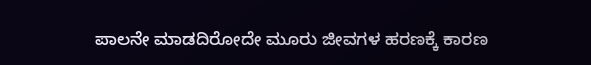ಪಾಲನೇ ಮಾಡದಿರೋದೇ ಮೂರು ಜೀವಗಳ ಹರಣಕ್ಕೆ ಕಾರಣ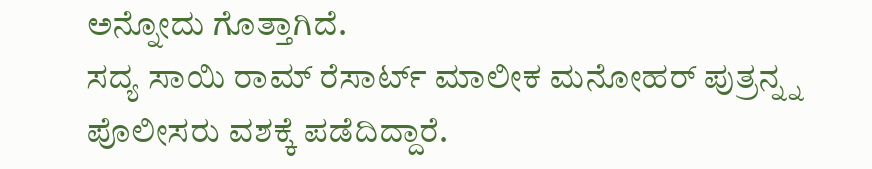ಅನ್ನೋದು ಗೊತ್ತಾಗಿದೆ.
ಸದ್ಯ ಸಾಯಿ ರಾಮ್ ರೆಸಾರ್ಟ್ ಮಾಲೀಕ ಮನೋಹರ್ ಪುತ್ರನ್ನ್ನ ಪೊಲೀಸರು ವಶಕ್ಕೆ ಪಡೆದಿದ್ದಾರೆ.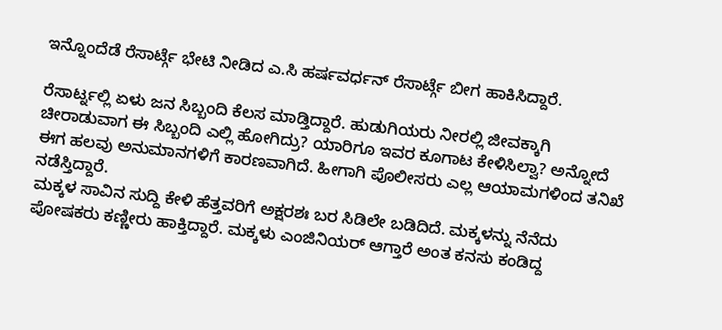ಇನ್ನೊಂದೆಡೆ ರೆಸಾರ್ಟ್ಗೆ ಭೇಟಿ ನೀಡಿದ ಎ.ಸಿ ಹರ್ಷವರ್ಧನ್ ರೆಸಾರ್ಟ್ಗೆ ಬೀಗ ಹಾಕಿಸಿದ್ದಾರೆ.

ರೆಸಾರ್ಟ್ನಲ್ಲಿ ಏಳು ಜನ ಸಿಬ್ಬಂದಿ ಕೆಲಸ ಮಾಡ್ತಿದ್ದಾರೆ. ಹುಡುಗಿಯರು ನೀರಲ್ಲಿ ಜೀವಕ್ಕಾಗಿ ಚೀರಾಡುವಾಗ ಈ ಸಿಬ್ಬಂದಿ ಎಲ್ಲಿ ಹೋಗಿದ್ರು? ಯಾರಿಗೂ ಇವರ ಕೂಗಾಟ ಕೇಳಿಸಿಲ್ವಾ? ಅನ್ನೋದೆ ಈಗ ಹಲವು ಅನುಮಾನಗಳಿಗೆ ಕಾರಣವಾಗಿದೆ. ಹೀಗಾಗಿ ಪೊಲೀಸರು ಎಲ್ಲ ಆಯಾಮಗಳಿಂದ ತನಿಖೆ ನಡೆಸ್ತಿದ್ದಾರೆ.
ಮಕ್ಕಳ ಸಾವಿನ ಸುದ್ದಿ ಕೇಳಿ ಹೆತ್ತವರಿಗೆ ಅಕ್ಷರಶಃ ಬರ ಸಿಡಿಲೇ ಬಡಿದಿದೆ. ಮಕ್ಕಳನ್ನು ನೆನೆದು ಪೋಷಕರು ಕಣ್ಣೀರು ಹಾಕ್ತಿದ್ದಾರೆ. ಮಕ್ಕಳು ಎಂಜಿನಿಯರ್ ಆಗ್ತಾರೆ ಅಂತ ಕನಸು ಕಂಡಿದ್ದ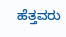ಹೆತ್ತವರು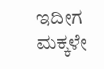ಇದೀಗ ಮಕ್ಕಳೇ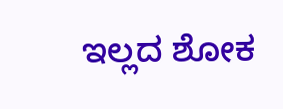ಇಲ್ಲದ ಶೋಕ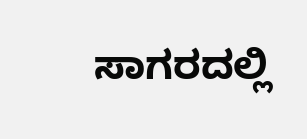ಸಾಗರದಲ್ಲಿ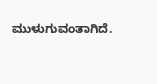ಮುಳುಗುವಂತಾಗಿದೆ.